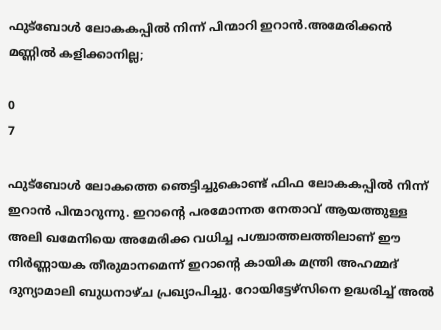ഫുട്‌ബോള്‍ ലോകകപ്പിൽ നിന്ന് പിന്മാറി ഇറാൻ.അമേരിക്കൻ മണ്ണിൽ കളിക്കാനില്ല;

0
7

ഫുട്ബോൾ ലോകത്തെ ഞെട്ടിച്ചുകൊണ്ട് ഫിഫ ലോകകപ്പിൽ നിന്ന് ഇറാൻ പിന്മാറുന്നു. ഇറാന്‍റെ പരമോന്നത നേതാവ് ആയത്തുള്ള അലി ഖമേനിയെ അമേരിക്ക വധിച്ച പശ്ചാത്തലത്തിലാണ് ഈ നിർണ്ണായക തീരുമാനമെന്ന് ഇറാന്‍റെ കായിക മന്ത്രി അഹമ്മദ് ദുന്യാമാലി ബുധനാഴ്‌ച പ്രഖ്യാപിച്ചു. റോയിട്ടേഴ്‌സിനെ ഉദ്ധരിച്ച് അൽ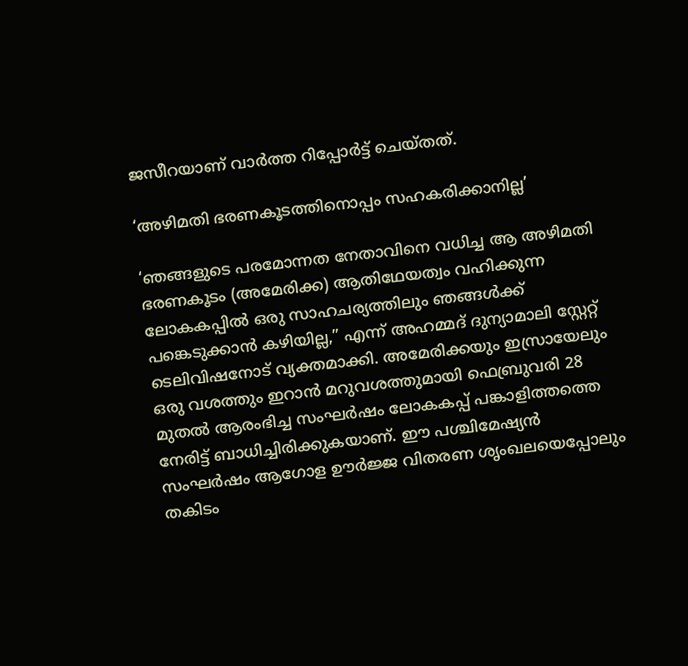ജസീറയാണ് വാർത്ത റിപ്പോർട്ട് ചെയ്‌തത്.

‘അഴിമതി ഭരണകൂടത്തിനൊപ്പം സഹകരിക്കാനില്ല’

‘ഞങ്ങളുടെ പരമോന്നത നേതാവിനെ വധിച്ച ആ അഴിമതി ഭരണകൂടം (അമേരിക്ക) ആതിഥേയത്വം വഹിക്കുന്ന ലോകകപ്പിൽ ഒരു സാഹചര്യത്തിലും ഞങ്ങൾക്ക് പങ്കെടുക്കാൻ കഴിയില്ല,” എന്ന് അഹമ്മദ് ദുന്യാമാലി സ്റ്റേറ്റ് ടെലിവിഷനോട് വ്യക്തമാക്കി. അമേരിക്കയും ഇസ്രായേലും ഒരു വശത്തും ഇറാൻ മറുവശത്തുമായി ഫെബ്രുവരി 28 മുതൽ ആരംഭിച്ച സംഘർഷം ലോകകപ്പ് പങ്കാളിത്തത്തെ നേരിട്ട് ബാധിച്ചിരിക്കുകയാണ്. ഈ പശ്ചിമേഷ്യൻ സംഘർഷം ആഗോള ഊർജ്ജ വിതരണ ശൃംഖലയെപ്പോലും തകിടം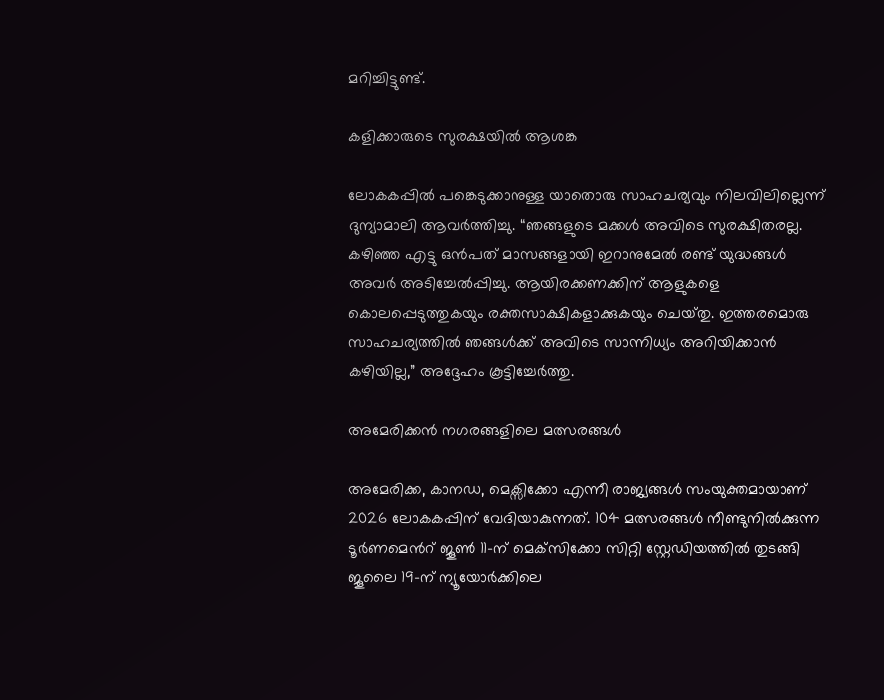മറിച്ചിട്ടുണ്ട്.

കളിക്കാരുടെ സുരക്ഷയിൽ ആശങ്ക

ലോകകപ്പിൽ പങ്കെടുക്കാനുള്ള യാതൊരു സാഹചര്യവും നിലവിലില്ലെന്ന് ദുന്യാമാലി ആവർത്തിച്ചു. “ഞങ്ങളുടെ മക്കൾ അവിടെ സുരക്ഷിതരല്ല. കഴിഞ്ഞ എട്ടു ഒൻപത് മാസങ്ങളായി ഇറാനുമേൽ രണ്ട് യുദ്ധങ്ങൾ അവർ അടിച്ചേൽപ്പിച്ചു. ആയിരക്കണക്കിന് ആളുകളെ കൊലപ്പെടുത്തുകയും രക്തസാക്ഷികളാക്കുകയും ചെയ്‌തു. ഇത്തരമൊരു സാഹചര്യത്തിൽ ഞങ്ങൾക്ക് അവിടെ സാന്നിധ്യം അറിയിക്കാൻ കഴിയില്ല,” അദ്ദേഹം കൂട്ടിച്ചേർത്തു.

അമേരിക്കൻ നഗരങ്ങളിലെ മത്സരങ്ങൾ

അമേരിക്ക, കാനഡ, മെക്സിക്കോ എന്നീ രാജ്യങ്ങൾ സംയുക്തമായാണ് 2026 ലോകകപ്പിന് വേദിയാകുന്നത്. 104 മത്സരങ്ങൾ നീണ്ടുനിൽക്കുന്ന ടൂർണമെന്‍റ് ജൂൺ 11-ന് മെക്‌സിക്കോ സിറ്റി സ്റ്റേഡിയത്തിൽ തുടങ്ങി ജൂലൈ 19-ന് ന്യൂയോർക്കിലെ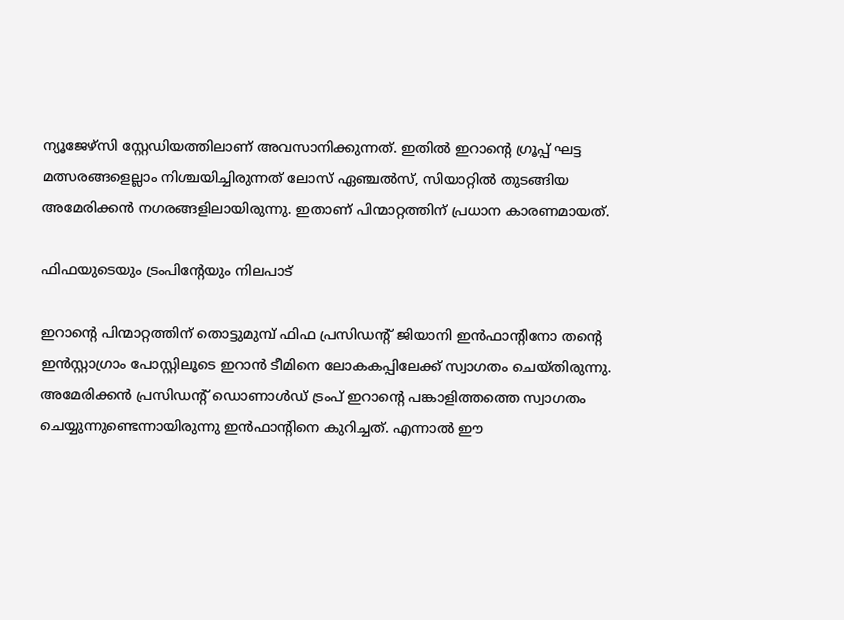ന്യൂജേഴ്‌സി സ്റ്റേഡിയത്തിലാണ് അവസാനിക്കുന്നത്. ഇതിൽ ഇറാന്‍റെ ഗ്രൂപ്പ് ഘട്ട മത്സരങ്ങളെല്ലാം നിശ്ചയിച്ചിരുന്നത് ലോസ് ഏഞ്ചൽസ്, സിയാറ്റിൽ തുടങ്ങിയ അമേരിക്കൻ നഗരങ്ങളിലായിരുന്നു. ഇതാണ് പിന്മാറ്റത്തിന് പ്രധാന കാരണമായത്.

ഫിഫയുടെയും ട്രംപിന്‍റേയും നിലപാട്

ഇറാന്‍റെ പിന്മാറ്റത്തിന് തൊട്ടുമുമ്പ് ഫിഫ പ്രസിഡന്‍റ് ജിയാനി ഇൻഫാന്‍റിനോ തന്‍റെ ഇൻസ്റ്റാഗ്രാം പോസ്റ്റിലൂടെ ഇറാൻ ടീമിനെ ലോകകപ്പിലേക്ക് സ്വാഗതം ചെയ്‌തിരുന്നു. അമേരിക്കൻ പ്രസിഡന്‍റ് ഡൊണാൾഡ് ട്രംപ് ഇറാന്‍റെ പങ്കാളിത്തത്തെ സ്വാഗതം ചെയ്യുന്നുണ്ടെന്നായിരുന്നു ഇൻഫാന്‍റിനെ കുറിച്ചത്. എന്നാൽ ഈ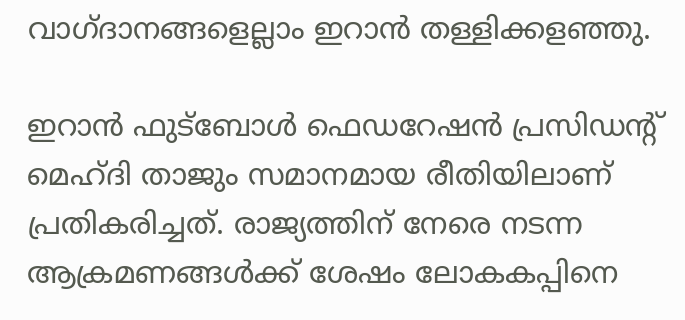വാഗ്ദാനങ്ങളെല്ലാം ഇറാൻ തള്ളിക്കളഞ്ഞു.

ഇറാൻ ഫുട്ബോൾ ഫെഡറേഷൻ പ്രസിഡന്‍റ് മെഹ്ദി താജും സമാനമായ രീതിയിലാണ് പ്രതികരിച്ചത്. രാജ്യത്തിന് നേരെ നടന്ന ആക്രമണങ്ങൾക്ക് ശേഷം ലോകകപ്പിനെ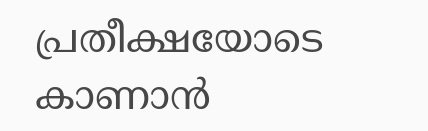പ്രതീക്ഷയോടെ കാണാൻ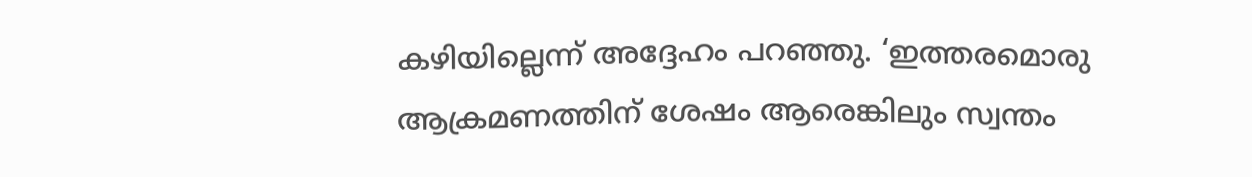കഴിയില്ലെന്ന് അദ്ദേഹം പറഞ്ഞു. ‘ഇത്തരമൊരു ആക്രമണത്തിന് ശേഷം ആരെങ്കിലും സ്വന്തം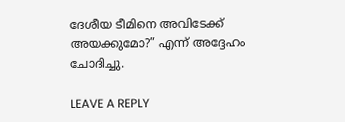ദേശീയ ടീമിനെ അവിടേക്ക് അയക്കുമോ?” എന്ന് അദ്ദേഹം ചോദിച്ചു.

LEAVE A REPLY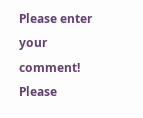Please enter your comment!
Please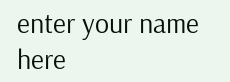enter your name here